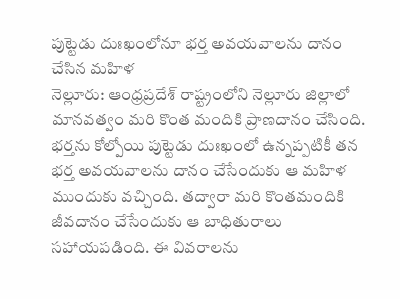పుట్టెడు దుఃఖంలోనూ భర్త అవయవాలను దానం చేసిన మహిళ
నెల్లూరు: ఆంధ్రప్రదేశ్ రాష్ట్రంలోని నెల్లూరు జిల్లాలో మానవత్వం మరి కొంత మందికి ప్రాణదానం చేసింది. భర్తను కోల్పోయి పుట్టెడు దుఃఖంలో ఉన్నప్పటికీ తన భర్త అవయవాలను దానం చేసేందుకు ఆ మహిళ ముందుకు వచ్చింది. తద్వారా మరి కొంతమందికి జీవదానం చేసేందుకు ఆ బాధితురాలు సహాయపడింది. ఈ వివరాలను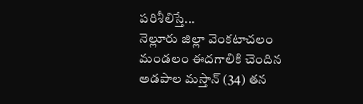పరిశీలిస్తే...
నెల్లూరు జిల్లా వెంకటాచలం మండలం ఈదగాలికి చెందిన అడపాల మస్తాన్ (34) తన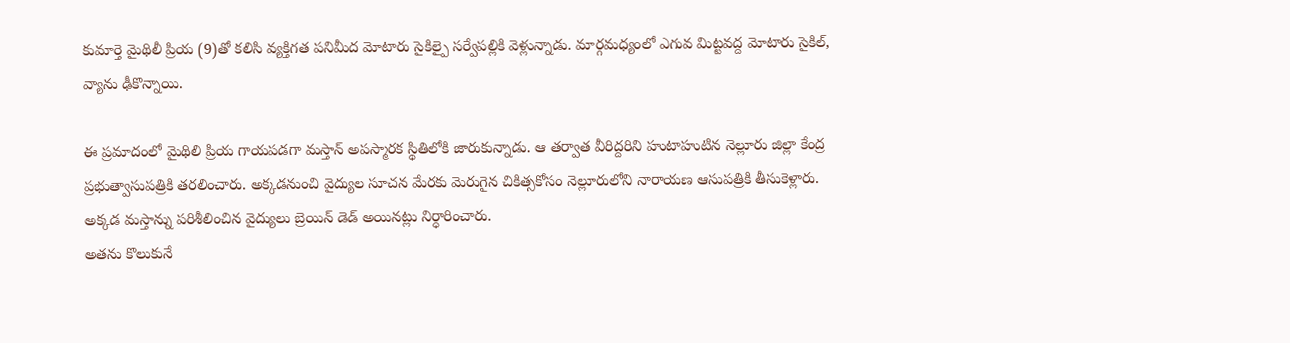కుమార్తె మైథిలీ ప్రియ (9)తో కలిసి వ్యక్తిగత పనిమీద మోటారు సైకిల్పై సర్వేపల్లికి వెళ్లున్నాడు. మార్గమధ్యంలో ఎగువ మిట్టవద్ద మోటారు సైకిల్, వ్యాను ఢీకొన్నాయి.

ఈ ప్రమాదంలో మైథిలి ప్రియ గాయపడగా మస్తాన్ అపస్మారక స్థితిలోకి జారుకున్నాడు. ఆ తర్వాత వీరిద్దరిని హుటాహుటిన నెల్లూరు జిల్లా కేంద్ర ప్రభుత్వాసుపత్రికి తరలించారు. అక్కడనుంచి వైద్యుల సూచన మేరకు మెరుగైన చికిత్సకోసం నెల్లూరులోని నారాయణ ఆసుపత్రికి తీసుకెళ్లారు. అక్కడ మస్తాన్ను పరిశీలించిన వైద్యులు బ్రెయిన్ డెడ్ అయినట్లు నిర్ధారించారు.
అతను కొలుకునే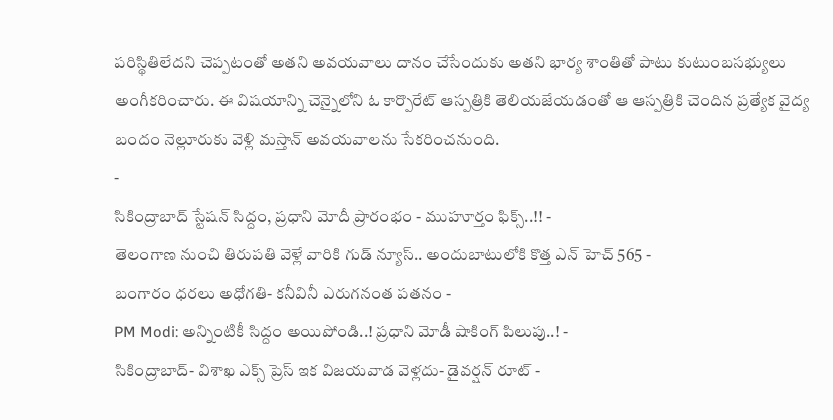పరిస్థితిలేదని చెప్పటంతో అతని అవయవాలు దానం చేసేందుకు అతని భార్య శాంతితో పాటు కుటుంబసభ్యులు అంగీకరించారు. ఈ విషయాన్ని చెన్నైలోని ఓ కార్పొరేట్ ఆస్పత్రికి తెలియజేయడంతో ఆ ఆస్పత్రికి చెందిన ప్రత్యేక వైద్య బందం నెల్లూరుకు వెళ్లి మస్తాన్ అవయవాలను సేకరించనుంది.
-
సికింద్రాబాద్ స్టేషన్ సిద్దం, ప్రధాని మోదీ ప్రారంభం - ముహూర్తం ఫిక్స్..!! -
తెలంగాణ నుంచి తిరుపతి వెళ్లే వారికి గుడ్ న్యూస్.. అందుబాటులోకి కొత్త ఎన్ హెచ్ 565 -
బంగారం ధరలు అధోగతి- కనీవినీ ఎరుగనంత పతనం -
PM Modi: అన్నింటికీ సిద్దం అయిపోండి..! ప్రధాని మోడీ షాకింగ్ పిలుపు..! -
సికింద్రాబాద్- విశాఖ ఎక్స్ ప్రెస్ ఇక విజయవాడ వెళ్లదు- డైవర్షన్ రూట్ -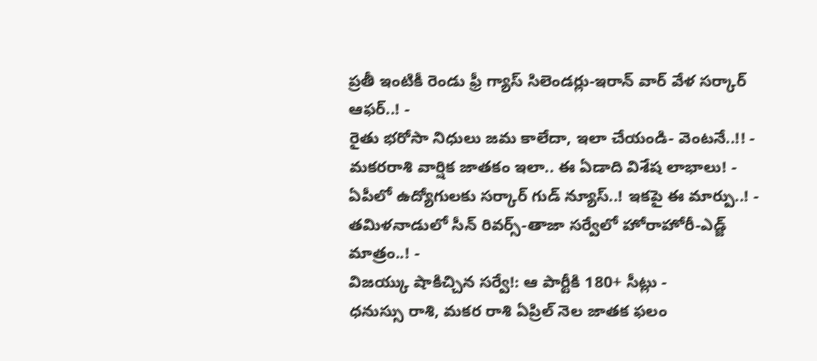ప్రతీ ఇంటికీ రెండు ఫ్రీ గ్యాస్ సిలెండర్లు-ఇరాన్ వార్ వేళ సర్కార్ ఆఫర్..! -
రైతు భరోసా నిధులు జమ కాలేదా, ఇలా చేయండి- వెంటనే..!! -
మకరరాశి వార్షిక జాతకం ఇలా.. ఈ ఏడాది విశేష లాభాలు! -
ఏపీలో ఉద్యోగులకు సర్కార్ గుడ్ న్యూస్..! ఇకపై ఈ మార్పు..! -
తమిళనాడులో సీన్ రివర్స్-తాజా సర్వేలో హోరాహోరీ-ఎడ్జ్ మాత్రం..! -
విజయ్కు షాకిచ్చిన సర్వే!: ఆ పార్టీకి 180+ సీట్లు -
ధనుస్సు రాశి, మకర రాశి ఏప్రిల్ నెల జాతక ఫలం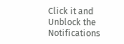Click it and Unblock the Notifications